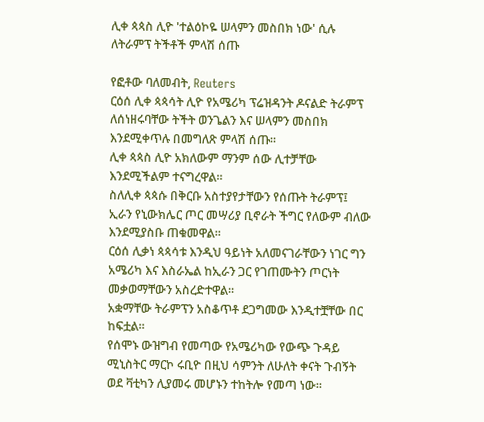ሊቀ ጳጳስ ሊዮ 'ተልዕኮዬ ሠላምን መስበክ ነው' ሲሉ ለትራምፕ ትችቶች ምላሽ ሰጡ

የፎቶው ባለመብት, Reuters
ርዕሰ ሊቀ ጳጳሳት ሊዮ የአሜሪካ ፕሬዝዳንት ዶናልድ ትራምፕ ለሰነዘሩባቸው ትችት ወንጌልን እና ሠላምን መስበክ እንደሚቀጥሉ በመግለጽ ምላሽ ሰጡ።
ሊቀ ጳጳስ ሊዮ አክለውም ማንም ሰው ሊተቻቸው እንደሚችልም ተናግረዋል።
ስለሊቀ ጳጳሱ በቅርቡ አስተያየታቸውን የሰጡት ትራምፕ፤ ኢራን የኒውክሌር ጦር መሣሪያ ቢኖራት ችግር የለውም ብለው እንደሚያስቡ ጠቁመዋል።
ርዕሰ ሊቃነ ጳጳሳቱ እንዲህ ዓይነት አለመናገራቸውን ነገር ግን አሜሪካ እና እስራኤል ከኢራን ጋር የገጠሙትን ጦርነት መቃወማቸውን አስረድተዋል።
አቋማቸው ትራምፕን አስቆጥቶ ደጋግመው እንዲተቿቸው በር ከፍቷል።
የሰሞኑ ውዝግብ የመጣው የአሜሪካው የውጭ ጉዳይ ሚኒስትር ማርኮ ሩቢዮ በዚህ ሳምንት ለሁለት ቀናት ጉብኝት ወደ ቫቲካን ሊያመሩ መሆኑን ተከትሎ የመጣ ነው።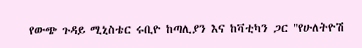የውጭ ጉዳይ ሚኒስቴር ሩቢዮ ከጣሊያን እና ከቫቲካን ጋር "የሁለትዮሽ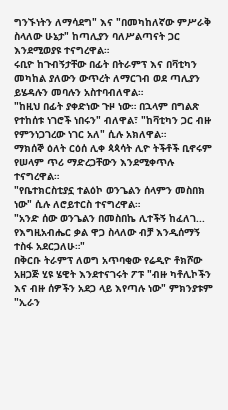ግንኙነትን ለማሳደግ" እና "በመካከለኛው ምሥራቅ ስላለው ሁኔታ" ከጣሊያን ባለሥልጣናት ጋር እንደሚወያዩ ተናግረዋል።
ሩቢዮ ከጉብኝታቸው በፊት በትራምፕ እና በቫቲካን መካከል ያለውን ውጥረት ለማርገብ ወደ ጣሊያን ይሄዳሉን መባሉን አስተባብለዋል።
"ከዚህ በፊት ያቀድነው ጉዞ ነው። በኋላም በግልጽ የተከሰቱ ነገሮች ነበሩን" ብለዋል፣ "ከቫቲካን ጋር ብዙ የምንነጋገረው ነገር አለ" ሲሉ አክለዋል።
ማክሰኞ ዕለት ርዕሰ ሊቀ ጳጳሳት ሊዮ ትችቶች ቢኖሩም የሠላም ጥሪ ማድረጋቸውን እንደሚቀጥሉ ተናግረዋል።
"የቤተክርስቲያኗ ተልዕኮ ወንጌልን ሰላምን መስበክ ነው" ሲሉ ለሮይተርስ ተናግረዋል።
"አንድ ሰው ወንጌልን በመስበኬ ሊተችኝ ከፈለገ... የእግዚአብሔር ቃል ዋጋ ስላለው ብቻ እንዲሰማኝ ተስፋ አደርጋለሁ።"
በቅርቡ ትራምፕ ለወግ አጥባቂው የሬዲዮ ቶክሾው አዘጋጅ ሂዩ ሄዊት እንደተናገሩት ፖፑ "ብዙ ካቶሊኮችን እና ብዙ ሰዎችን አደጋ ላይ እየጣሉ ነው" ምክንያቱም "ኢራን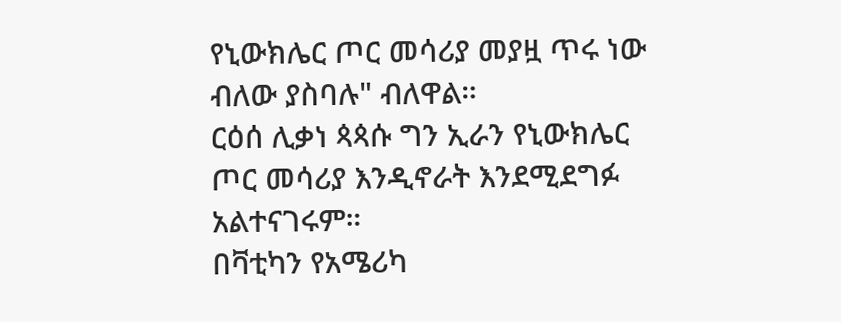የኒውክሌር ጦር መሳሪያ መያዟ ጥሩ ነው ብለው ያስባሉ" ብለዋል።
ርዕሰ ሊቃነ ጳጳሱ ግን ኢራን የኒውክሌር ጦር መሳሪያ እንዲኖራት እንደሚደግፉ አልተናገሩም።
በቫቲካን የአሜሪካ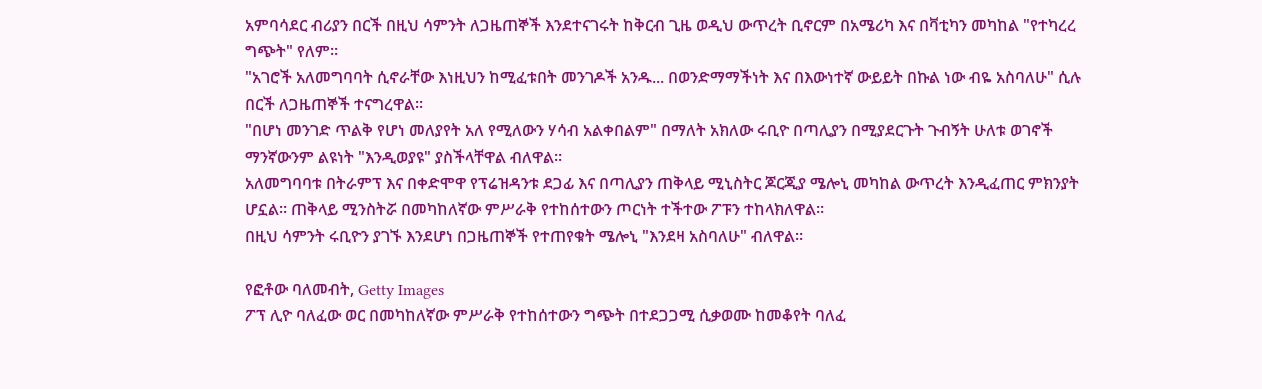አምባሳደር ብሪያን በርች በዚህ ሳምንት ለጋዜጠኞች እንደተናገሩት ከቅርብ ጊዜ ወዲህ ውጥረት ቢኖርም በአሜሪካ እና በቫቲካን መካከል "የተካረረ ግጭት" የለም።
"አገሮች አለመግባባት ሲኖራቸው እነዚህን ከሚፈቱበት መንገዶች አንዱ... በወንድማማችነት እና በእውነተኛ ውይይት በኩል ነው ብዬ አስባለሁ" ሲሉ በርች ለጋዜጠኞች ተናግረዋል።
"በሆነ መንገድ ጥልቅ የሆነ መለያየት አለ የሚለውን ሃሳብ አልቀበልም" በማለት አክለው ሩቢዮ በጣሊያን በሚያደርጉት ጉብኝት ሁለቱ ወገኖች ማንኛውንም ልዩነት "እንዲወያዩ" ያስችላቸዋል ብለዋል።
አለመግባባቱ በትራምፕ እና በቀድሞዋ የፕሬዝዳንቱ ደጋፊ እና በጣሊያን ጠቅላይ ሚኒስትር ጆርጂያ ሜሎኒ መካከል ውጥረት እንዲፈጠር ምክንያት ሆኗል። ጠቅላይ ሚንስትሯ በመካከለኛው ምሥራቅ የተከሰተውን ጦርነት ተችተው ፖፑን ተከላክለዋል።
በዚህ ሳምንት ሩቢዮን ያገኙ እንደሆነ በጋዜጠኞች የተጠየቁት ሜሎኒ "እንደዛ አስባለሁ" ብለዋል።

የፎቶው ባለመብት, Getty Images
ፖፕ ሊዮ ባለፈው ወር በመካከለኛው ምሥራቅ የተከሰተውን ግጭት በተደጋጋሚ ሲቃወሙ ከመቆየት ባለፈ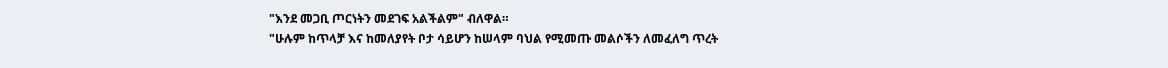"እንደ መጋቢ ጦርነትን መደገፍ አልችልም" ብለዋል።
"ሁሉም ከጥላቻ እና ከመለያየት ቦታ ሳይሆን ከሠላም ባህል የሚመጡ መልሶችን ለመፈለግ ጥረት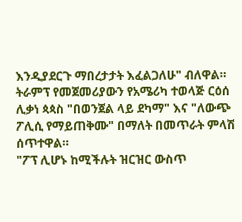እንዲያደርጉ ማበረታታት እፈልጋለሁ" ብለዋል።
ትራምፕ የመጀመሪያውን የአሜሪካ ተወላጅ ርዕሰ ሊቃነ ጳጳስ "በወንጀል ላይ ደካማ" እና "ለውጭ ፖሊሲ የማይጠቅሙ" በማለት በመጥራት ምላሽ ሰጥተዋል።
"ፖፕ ሊሆኑ ከሚችሉት ዝርዝር ውስጥ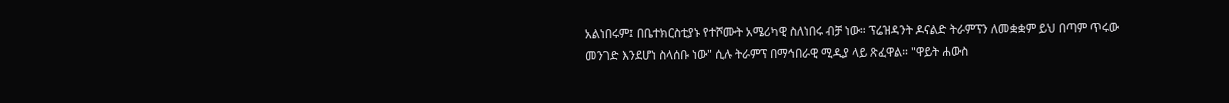አልነበሩም፤ በቤተክርስቲያኑ የተሾሙት አሜሪካዊ ስለነበሩ ብቻ ነው። ፕሬዝዳንት ዶናልድ ትራምፕን ለመቋቋም ይህ በጣም ጥሩው መንገድ እንደሆነ ስላሰቡ ነው" ሲሉ ትራምፕ በማኅበራዊ ሚዲያ ላይ ጽፈዋል። "ዋይት ሐውስ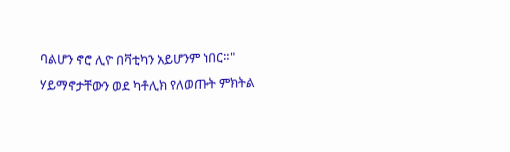ባልሆን ኖሮ ሊዮ በቫቲካን አይሆንም ነበር።"
ሃይማኖታቸውን ወደ ካቶሊክ የለወጡት ምክትል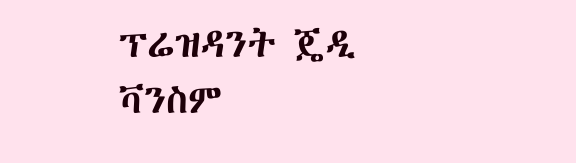ፕሬዝዳንት ጄዲ ቫንስም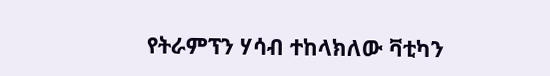የትራምፕን ሃሳብ ተከላክለው ቫቲካን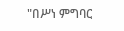"በሥነ ምግባር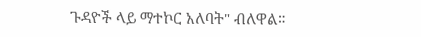ጉዳዮች ላይ ማተኮር አለባት" ብለዋል።